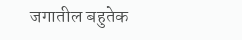जगातील बहुतेक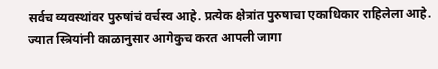सर्वच व्यवस्थांवर पुरुषांचं वर्चस्व आहे. प्रत्येक क्षेत्रांत पुरुषाचा एकाधिकार राहिलेला आहे. ज्यात स्त्रियांनी काळानुसार आगेकुच करत आपली जागा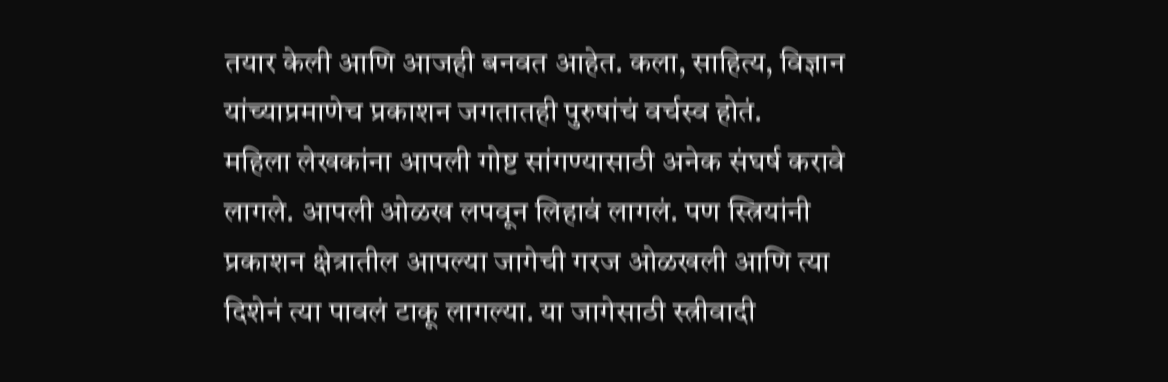तयार केली आणि आजही बनवत आहेत. कला, साहित्य, विज्ञान यांच्याप्रमाणेच प्रकाशन जगतातही पुरुषांचं वर्चस्व होतं.
महिला लेखकांना आपली गोष्ट सांगण्यासाठी अनेक संघर्ष करावे लागले. आपली ओळख लपवून लिहावं लागलं. पण स्त्रियांनी प्रकाशन क्षेत्रातील आपल्या जागेची गरज ओळखली आणि त्या दिशेनं त्या पावलं टाकू लागल्या. या जागेसाठी स्त्रीवादी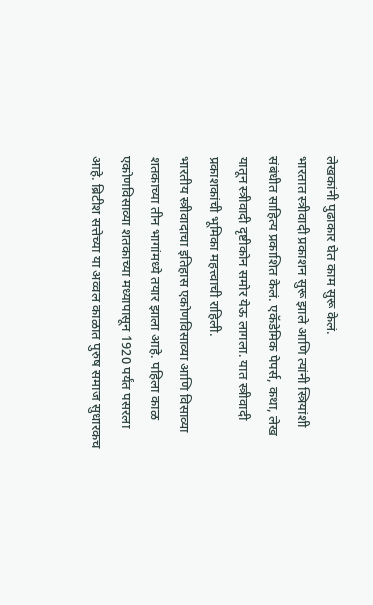लेखकांनी पुढाकार घेत काम सुरू केलं.
भारतात स्त्रीवादी प्रकाशन सुरू झाले आणि त्यांनी स्त्रियांशी संबंधीत साहित्य प्रकाशित केलं. एकॅडेमिक पेपर्स, कथा, लेख यातून स्त्रीवादी दृष्टीकोन समोर येऊ लागला. यात स्त्रीवादी प्रकाशकांची भूमिका महत्त्वाची राहिली.
भारतीय स्त्रीवादाचा इतिहास एकोणविसाव्या आणि विसाव्या शतकाच्या तीन भागांमध्ये तयार झाला आहे. पहिला काळ एकोणविसाव्या शतकाच्या मध्यापासून 1920 पर्यंत पसरला आहे. ब्रिटीश सत्तेच्या या अव्वल काळात पुरुष समाज सुधारकच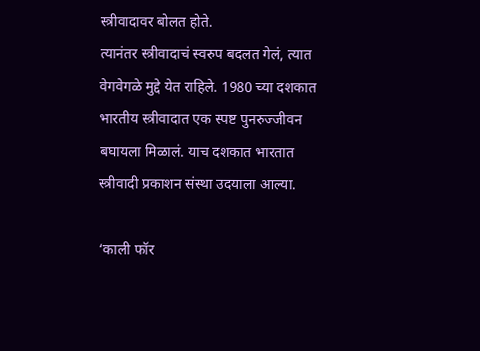स्त्रीवादावर बोलत होते.
त्यानंतर स्त्रीवादाचं स्वरुप बदलत गेलं, त्यात वेगवेगळे मुद्दे येत राहिले. 1980 च्या दशकात भारतीय स्त्रीवादात एक स्पष्ट पुनरुज्जीवन बघायला मिळालं. याच दशकात भारतात स्त्रीवादी प्रकाशन संस्था उदयाला आल्या.

‘काली फॉर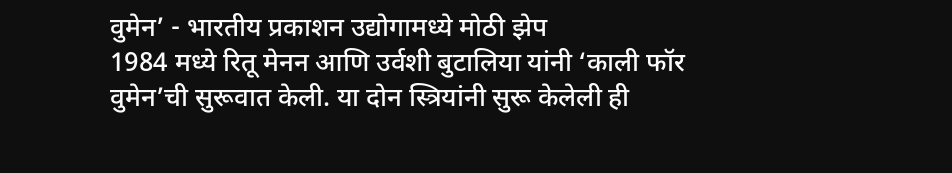वुमेन’ - भारतीय प्रकाशन उद्योगामध्ये मोठी झेप
1984 मध्ये रितू मेनन आणि उर्वशी बुटालिया यांनी ‘काली फॉर वुमेन’ची सुरूवात केली. या दोन स्त्रियांनी सुरू केलेली ही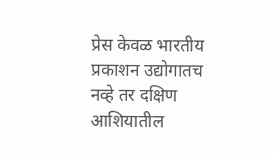प्रेस केवळ भारतीय प्रकाशन उद्योगातच नव्हे तर दक्षिण आशियातील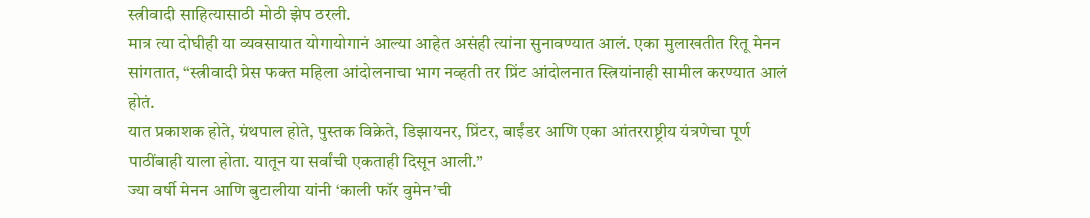स्त्रीवादी साहित्यासाठी मोठी झेप ठरली.
मात्र त्या दोघीही या व्यवसायात योगायोगानं आल्या आहेत असंही त्यांना सुनावण्यात आलं. एका मुलाखतीत रितू मेनन सांगतात, “स्त्रीवादी प्रेस फक्त महिला आंदोलनाचा भाग नव्हती तर प्रिंट आंदोलनात स्त्रियांनाही सामील करण्यात आलं होतं.
यात प्रकाशक होते, ग्रंथपाल होते, पुस्तक विक्रेते, डिझायनर, प्रिंटर, बाईंडर आणि एका आंतरराष्ट्रीय यंत्रणेचा पूर्ण पाठींबाही याला होता. यातून या सर्वांची एकताही दिसून आली.”
ज्या वर्षी मेनन आणि बुटालीया यांनी ‘काली फॉर वुमेन’ची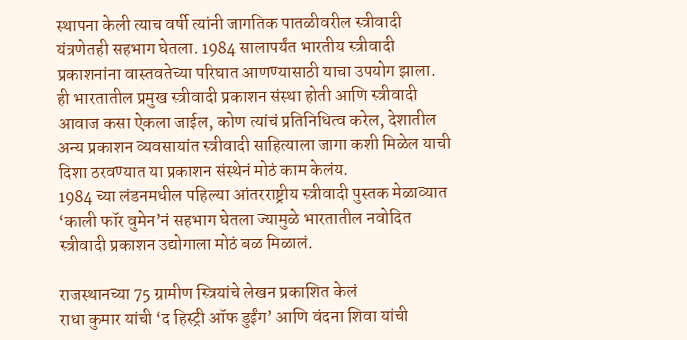स्थापना केली त्याच वर्षी त्यांनी जागतिक पातळीवरील स्त्रीवादी यंत्रणेतही सहभाग घेतला. 1984 सालापर्यंत भारतीय स्त्रीवादी प्रकाशनांना वास्तवतेच्या परिघात आणण्यासाठी याचा उपयोग झाला.
ही भारतातील प्रमुख स्त्रीवादी प्रकाशन संस्था होती आणि स्त्रीवादी आवाज कसा ऐकला जाईल, कोण त्यांचं प्रतिनिधित्व करेल, देशातील अन्य प्रकाशन व्यवसायांत स्त्रीवादी साहित्याला जागा कशी मिळेल याची दिशा ठरवण्यात या प्रकाशन संस्थेनं मोठं काम केलंय.
1984 च्या लंडनमधील पहिल्या आंतरराष्ट्रीय स्त्रीवादी पुस्तक मेळाव्यात ‘काली फॉर वुमेन’नं सहभाग घेतला ज्यामुळे भारतातील नवोदित स्त्रीवादी प्रकाशन उद्योगाला मोठं बळ मिळालं.

राजस्थानच्या 75 ग्रामीण स्त्रियांचे लेखन प्रकाशित केलं
राधा कुमार यांची ‘द हिस्ट्री ऑफ डुईंग’ आणि वंदना शिवा यांची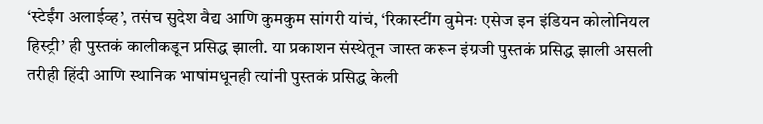‘स्टेईंग अलाईव्ह’, तसंच सुदेश वैद्य आणि कुमकुम सांगरी यांचं, ‘रिकास्टींग वुमेनः एसेज इन इंडियन कोलोनियल हिस्ट्री’ ही पुस्तकं कालीकडून प्रसिद्ध झाली. या प्रकाशन संस्थेतून जास्त करून इंग्रजी पुस्तकं प्रसिद्ध झाली असली तरीही हिंदी आणि स्थानिक भाषांमधूनही त्यांनी पुस्तकं प्रसिद्ध केली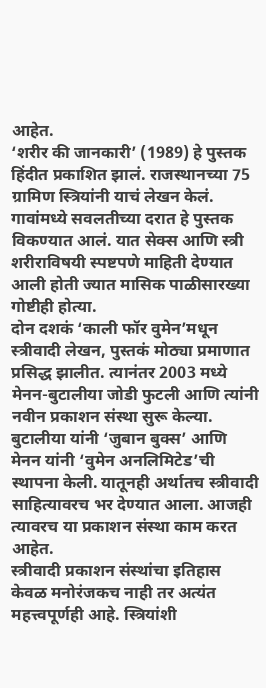आहेत.
‘शरीर की जानकारी’ (1989) हे पुस्तक हिंदीत प्रकाशित झालं. राजस्थानच्या 75 ग्रामिण स्त्रियांनी याचं लेखन केलं. गावांमध्ये सवलतीच्या दरात हे पुस्तक विकण्यात आलं. यात सेक्स आणि स्त्री शरीराविषयी स्पष्टपणे माहिती देण्यात आली होती ज्यात मासिक पाळीसारख्या गोष्टीही होत्या.
दोन दशकं ‘काली फॉर वुमेन’मधून स्त्रीवादी लेखन, पुस्तकं मोठ्या प्रमाणात प्रसिद्ध झालीत. त्यानंतर 2003 मध्ये मेनन-बुटालीया जोडी फुटली आणि त्यांनी नवीन प्रकाशन संस्था सुरू केल्या. बुटालीया यांनी ‘जुबान बुक्स’ आणि मेनन यांनी ‘वुमेन अनलिमिटेड’ची स्थापना केली. यातूनही अर्थातच स्त्रीवादी साहित्यावरच भर देण्यात आला. आजही त्यावरच या प्रकाशन संस्था काम करत आहेत.
स्त्रीवादी प्रकाशन संस्थांचा इतिहास केवळ मनोरंजकच नाही तर अत्यंत महत्त्वपूर्णही आहे. स्त्रियांशी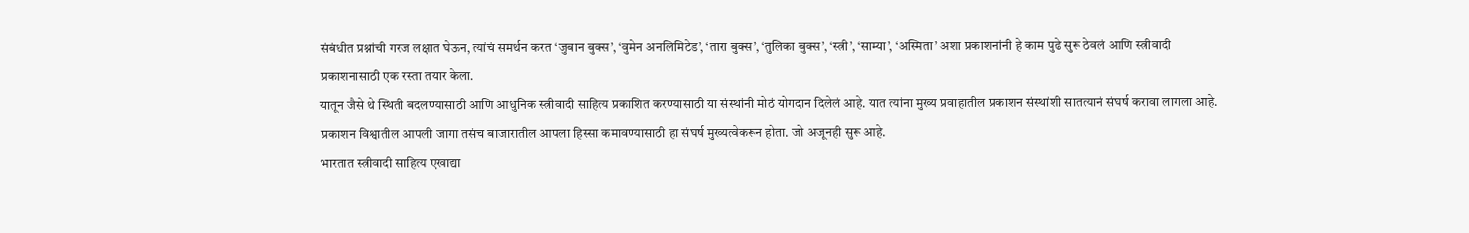संबंधीत प्रश्नांची गरज लक्षात घेऊन, त्यांचं समर्थन करत ‘जुबान बुक्स’, ‘वुमेन अनलिमिटेड’, ‘तारा बुक्स’, ‘तुलिका बुक्स’, ‘स्त्री’, ‘साम्या’, ‘अस्मिता’ अशा प्रकाशनांनी हे काम पुढे सुरू ठेवलं आणि स्त्रीवादी प्रकाशनासाठी एक रस्ता तयार केला.
यातून जैसे थे स्थिती बदलण्यासाठी आणि आधुनिक स्त्रीवादी साहित्य प्रकाशित करण्यासाठी या संस्थांनी मोठं योगदान दिलेलं आहे. यात त्यांना मुख्य प्रवाहातील प्रकाशन संस्थांशी सातत्यानं संघर्ष करावा लागला आहे. प्रकाशन विश्वातील आपली जागा तसंच बाजारातील आपला हिस्सा कमावण्यासाठी हा संघर्ष मुख्यत्वेकरून होता. जो अजूनही सुरू आहे.
भारतात स्त्रीवादी साहित्य एखाद्या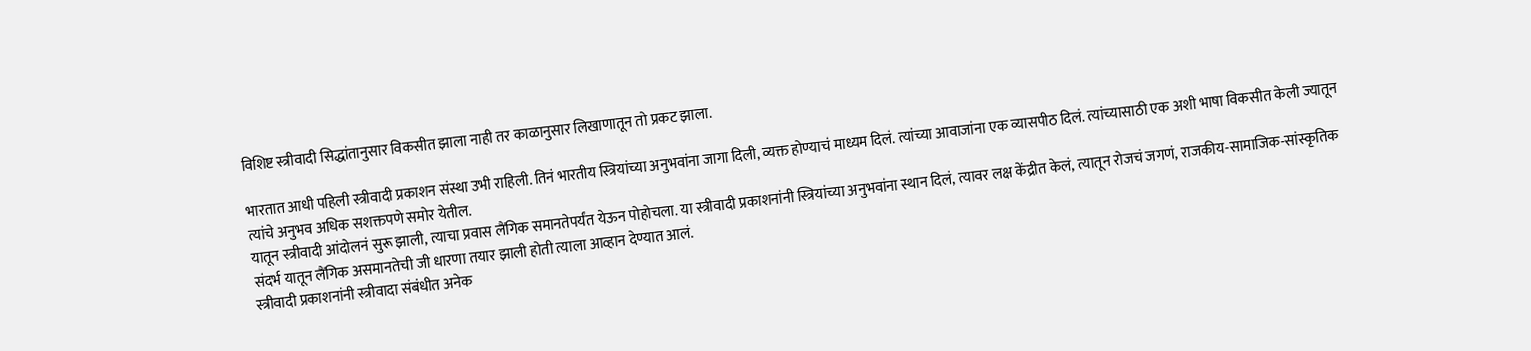विशिष्ट स्त्रीवादी सिद्धांतानुसार विकसीत झाला नाही तर काळानुसार लिखाणातून तो प्रकट झाला.

भारतात आधी पहिली स्त्रीवादी प्रकाशन संस्था उभी राहिली. तिनं भारतीय स्त्रियांच्या अनुभवांना जागा दिली, व्यक्त होण्याचं माध्यम दिलं. त्यांच्या आवाजांना एक व्यासपीठ दिलं. त्यांच्यासाठी एक अशी भाषा विकसीत केली ज्यातून त्यांचे अनुभव अधिक सशक्तपणे समोर येतील.
यातून स्त्रीवादी आंदोलनं सुरू झाली, त्याचा प्रवास लैंगिक समानतेपर्यंत येऊन पोहोचला. या स्त्रीवादी प्रकाशनांनी स्त्रियांच्या अनुभवांना स्थान दिलं, त्यावर लक्ष केंद्रीत केलं, त्यातून रोजचं जगणं, राजकीय-सामाजिक-सांस्कृतिक संदर्भ यातून लैंगिक असमानतेची जी धारणा तयार झाली होती त्याला आव्हान देण्यात आलं.
स्त्रीवादी प्रकाशनांनी स्त्रीवादा संबंधीत अनेक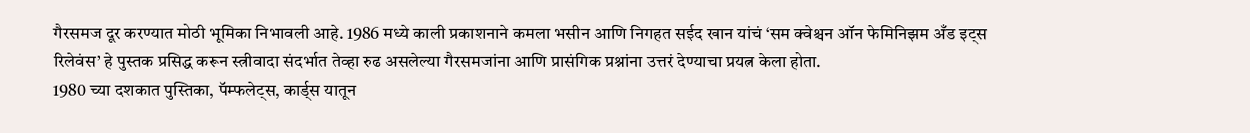गैरसमज दूर करण्यात मोठी भूमिका निभावली आहे. 1986 मध्ये काली प्रकाशनाने कमला भसीन आणि निगहत सईद खान यांचं ‘सम क्वेश्चन ऑन फेमिनिझम अँड इट्स रिलेवंस’ हे पुस्तक प्रसिद्ध करून स्त्रीवादा संदर्भात तेव्हा रुढ असलेल्या गैरसमजांना आणि प्रासंगिक प्रश्नांना उत्तरं देण्याचा प्रयत्न केला होता.
1980 च्या दशकात पुस्तिका, पॅम्फलेट्स, कार्ड्स यातून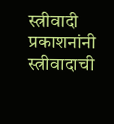स्त्रीवादी प्रकाशनांनी स्त्रीवादाची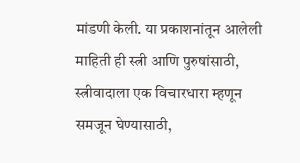मांडणी केली. या प्रकाशनांतून आलेली माहिती ही स्त्री आणि पुरुषांसाठी, स्त्रीवादाला एक विचारधारा म्हणून समजून घेण्यासाठी,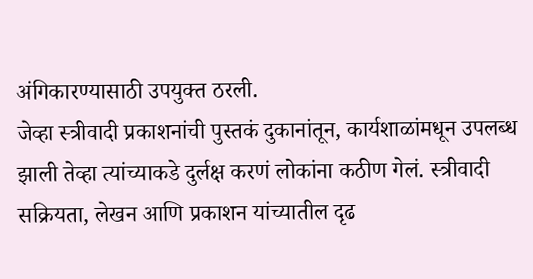अंगिकारण्यासाठी उपयुक्त ठरली.
जेव्हा स्त्रीवादी प्रकाशनांची पुस्तकं दुकानांतून, कार्यशाळांमधून उपलब्ध झाली तेव्हा त्यांच्याकडे दुर्लक्ष करणं लोकांना कठीण गेलं. स्त्रीवादी सक्रियता, लेखन आणि प्रकाशन यांच्यातील दृढ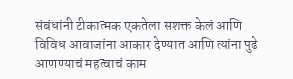संबंधांनी टीकात्मक एकतेला सशक्त केलं आणि विविध आवाजांना आकार देण्यात आणि त्यांना पुढे आणण्याचं महत्वाचं काम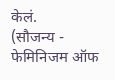केलं.
(सौजन्य - फेमिनिजम ऑफ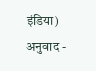इंडिया)
अनुवाद -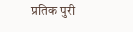प्रतिक पुरी